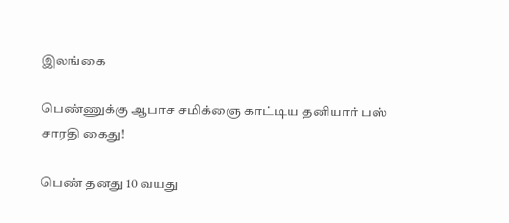இலங்கை

பெண்ணுக்கு ஆபாச சமிக்ஞை காட்டிய தனியார் பஸ் சாரதி கைது!

பெண் தனது 10 வயது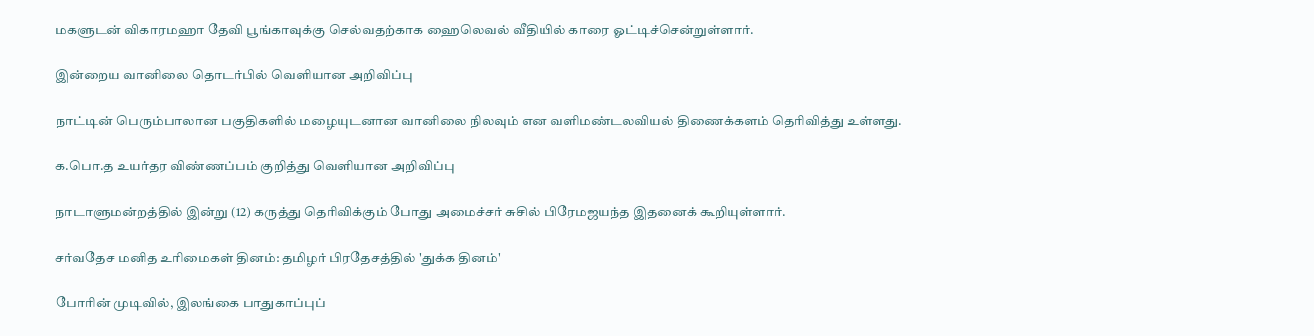மகளுடன் விகாரமஹா தேவி பூங்காவுக்கு செல்வதற்காக ஹைலெவல் வீதியில் காரை ஓட்டிச்சென்றுள்ளார்.

இன்றைய வானிலை தொடர்பில் வெளியான அறிவிப்பு

நாட்டின் பெரும்பாலான பகுதிகளில் மழையுடனான வானிலை நிலவும் என வளிமண்டலவியல் திணைக்களம் தெரிவித்து உள்ளது.

க.பொ.த உயர்தர விண்ணப்பம் குறித்து வெளியான அறிவிப்பு

நாடாளுமன்றத்தில் இன்று (12) கருத்து தெரிவிக்கும் போது அமைச்சர் சுசில் பிரேமஜயந்த இதனைக் கூறியுள்ளார்.

சர்வதேச மனித உரிமைகள் தினம்: தமிழர் பிரதேசத்தில் 'துக்க தினம்'

போரின் முடிவில், இலங்கை பாதுகாப்புப்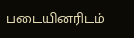படையினரிடம்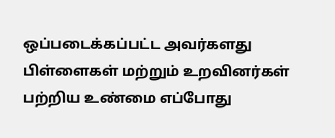ஒப்படைக்கப்பட்ட அவர்களது பிள்ளைகள் மற்றும் உறவினர்கள் பற்றிய உண்மை எப்போது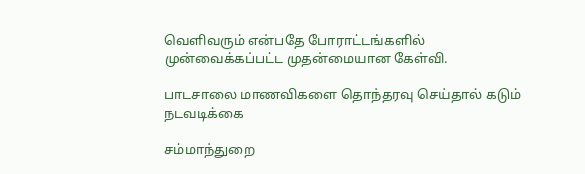வெளிவரும் என்பதே போராட்டங்களில் முன்வைக்கப்பட்ட முதன்மையான கேள்வி.

பாடசாலை மாணவிகளை தொந்தரவு செய்தால் கடும் நடவடிக்கை

சம்மாந்துறை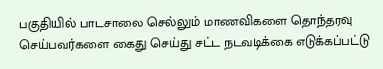பகுதியில் பாடசாலை செல்லும் மாணவிகளை தொந்தரவு செய்பவர்களை கைது செய்து சட்ட நடவடிக்கை எடுக்கப்பட்டு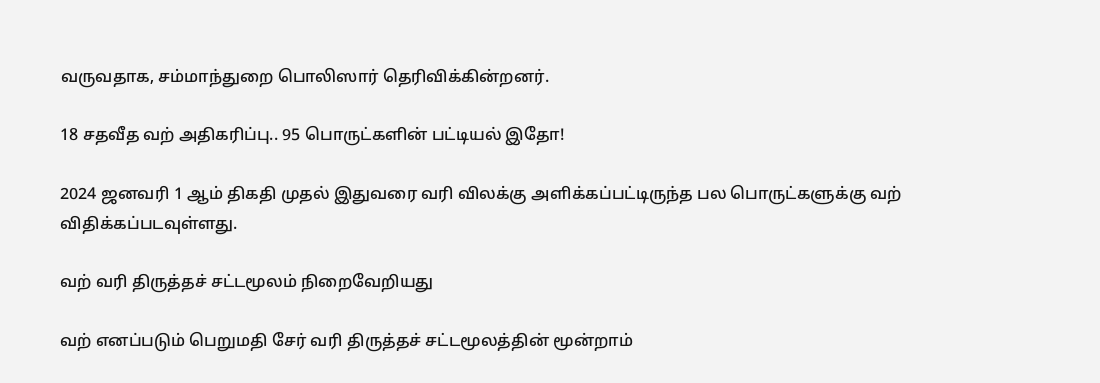வருவதாக, சம்மாந்துறை பொலிஸார் தெரிவிக்கின்றனர்.

18 சதவீத வற் அதிகரிப்பு.. 95 பொருட்களின் பட்டியல் இதோ!

2024 ஜனவரி 1 ஆம் திகதி முதல் இதுவரை வரி விலக்கு அளிக்கப்பட்டிருந்த பல பொருட்களுக்கு வற்  விதிக்கப்படவுள்ளது.

வற் வரி திருத்தச் சட்டமூலம் நிறைவேறியது

வற் எனப்படும் பெறுமதி சேர் வரி திருத்தச் சட்டமூலத்தின் மூன்றாம்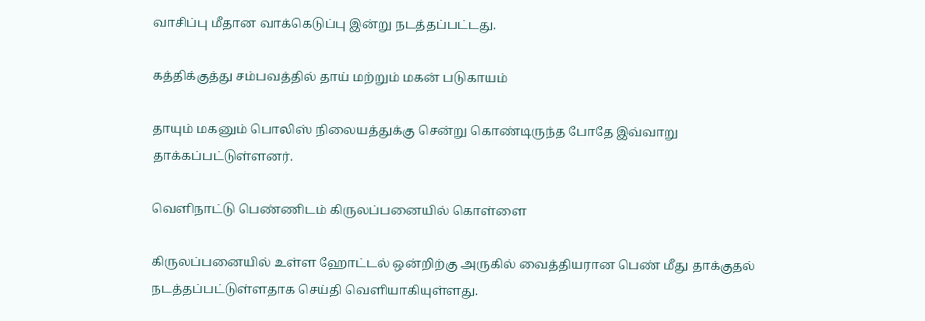வாசிப்பு மீதான வாக்கெடுப்பு இன்று நடத்தப்பட்டது.

கத்திக்குத்து சம்பவத்தில் தாய் மற்றும் மகன் படுகாயம்

தாயும் மகனும் பொலிஸ் நிலையத்துக்கு சென்று கொண்டிருந்த போதே இவ்வாறு தாக்கப்பட்டுள்ளனர்.

வெளிநாட்டு பெண்ணிடம் கிருலப்பனையில் கொள்ளை

கிருலப்பனையில் உள்ள ஹோட்டல் ஒன்றிற்கு அருகில் வைத்தியரான பெண் மீது தாக்குதல் நடத்தப்பட்டுள்ளதாக செய்தி வெளியாகியுள்ளது.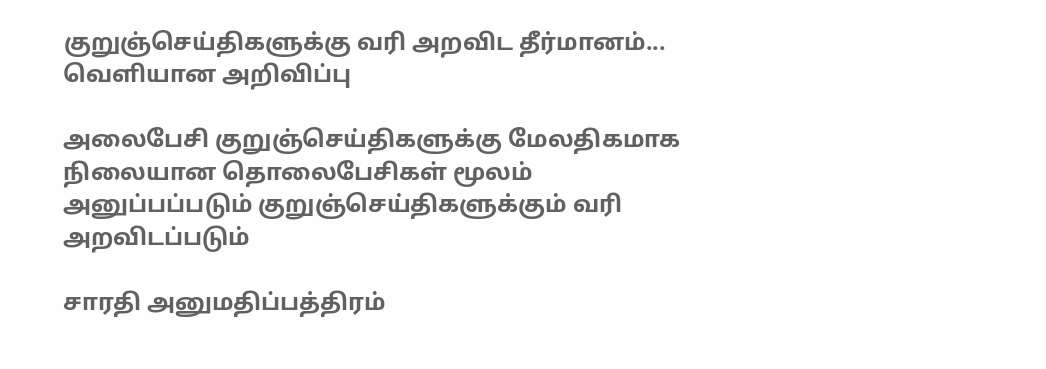குறுஞ்செய்திகளுக்கு வரி அறவிட தீர்மானம்... வெளியான அறிவிப்பு

அலைபேசி குறுஞ்செய்திகளுக்கு மேலதிகமாக நிலையான தொலைபேசிகள் மூலம் அனுப்பப்படும் குறுஞ்செய்திகளுக்கும் வரி அறவிடப்படும்

சாரதி அனுமதிப்பத்திரம்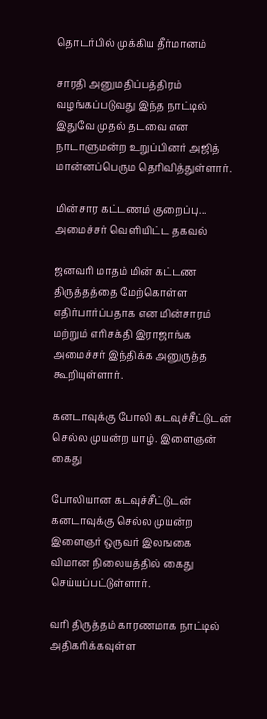தொடர்பில் முக்கிய தீர்மானம்

சாரதி அனுமதிப்பத்திரம் வழங்கப்படுவது இந்த நாட்டில் இதுவே முதல் தடவை என நாடாளுமன்ற உறுப்பினர் அஜித் மான்னப்பெரும தெரிவித்துள்ளார்.

மின்சார கட்டணம் குறைப்பு... அமைச்சர் வெளியிட்ட தகவல்

ஜனவரி மாதம் மின் கட்டண திருத்தத்தை மேற்கொள்ள எதிர்பார்ப்பதாக என மின்சாரம் மற்றும் எரிசக்தி இராஜாங்க அமைச்சர் இந்திக்க அனுருத்த கூறியுள்ளார்.

கனடாவுக்கு போலி கடவுச்சீட்டுடன் செல்ல முயன்ற யாழ். இளைஞன் கைது

போலியான கடவுச்சீட்டுடன் கனடாவுக்கு செல்ல முயன்ற இளைஞர் ஒருவர் இலஙகை விமான நிலையத்தில் கைது செய்யப்பட்டுள்ளார்.

வரி திருத்தம் காரணமாக நாட்டில் அதிகரிக்கவுள்ள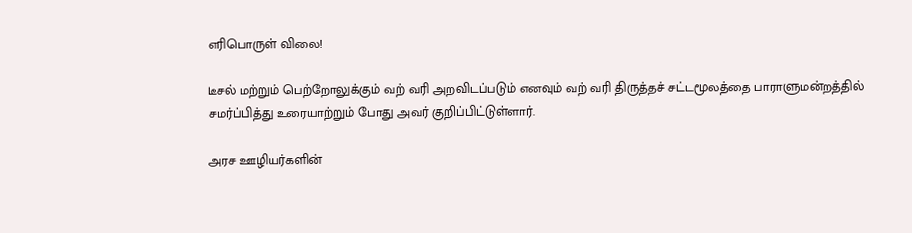எரிபொருள் விலை!

டீசல் மற்றும் பெற்றோலுக்கும் வற் வரி அறவிடப்படும் எனவும் வற் வரி திருத்தச் சட்டமூலத்தை பாராளுமன்றத்தில் சமர்ப்பித்து உரையாற்றும் போது அவர் குறிப்பிட்டுள்ளார்.

அரச ஊழியர்களின்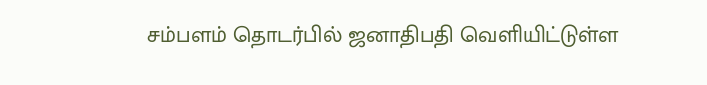சம்பளம் தொடர்பில் ஜனாதிபதி வெளியிட்டுள்ள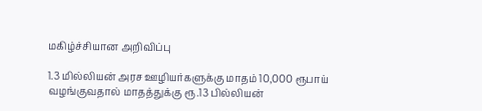மகிழ்ச்சியான அறிவிப்பு

1.3 மில்லியன் அரச ஊழியர்களுக்கு மாதம் 10,000 ரூபாய் வழங்குவதால் மாதத்துக்கு ரூ.13 பில்லியன்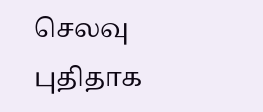செலவு புதிதாக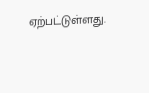ஏற்பட்டுள்ளது.